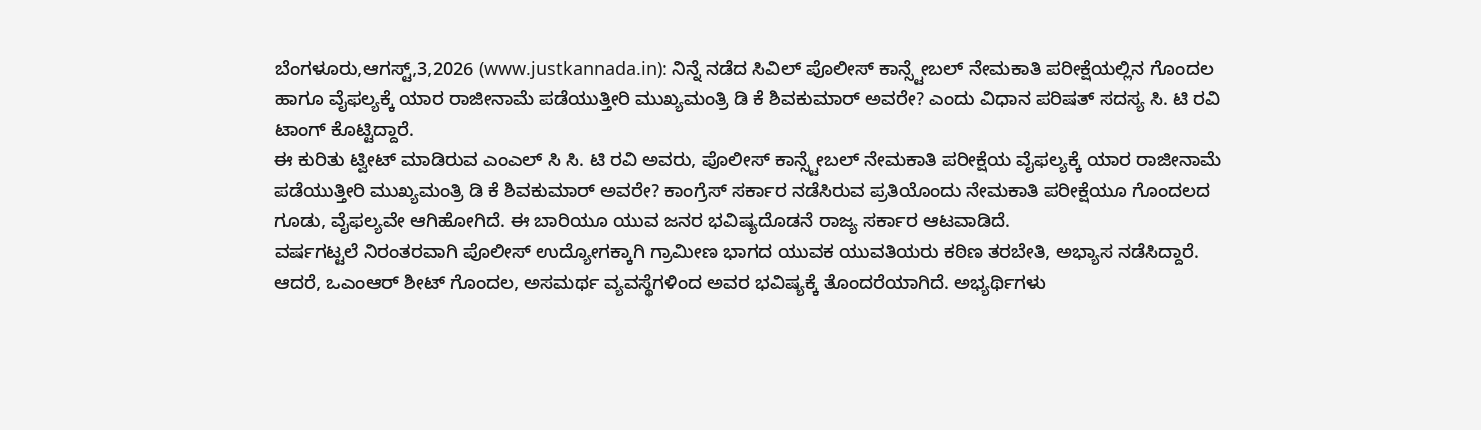ಬೆಂಗಳೂರು,ಆಗಸ್ಟ್,3,2026 (www.justkannada.in): ನಿನ್ನೆ ನಡೆದ ಸಿವಿಲ್ ಪೊಲೀಸ್ ಕಾನ್ಸ್ಟೇಬಲ್ ನೇಮಕಾತಿ ಪರೀಕ್ಷೆಯಲ್ಲಿನ ಗೊಂದಲ ಹಾಗೂ ವೈಫಲ್ಯಕ್ಕೆ ಯಾರ ರಾಜೀನಾಮೆ ಪಡೆಯುತ್ತೀರಿ ಮುಖ್ಯಮಂತ್ರಿ ಡಿ ಕೆ ಶಿವಕುಮಾರ್ ಅವರೇ? ಎಂದು ವಿಧಾನ ಪರಿಷತ್ ಸದಸ್ಯ ಸಿ. ಟಿ ರವಿ ಟಾಂಗ್ ಕೊಟ್ಟಿದ್ದಾರೆ.
ಈ ಕುರಿತು ಟ್ವೀಟ್ ಮಾಡಿರುವ ಎಂಎಲ್ ಸಿ ಸಿ. ಟಿ ರವಿ ಅವರು, ಪೊಲೀಸ್ ಕಾನ್ಸ್ಟೇಬಲ್ ನೇಮಕಾತಿ ಪರೀಕ್ಷೆಯ ವೈಫಲ್ಯಕ್ಕೆ ಯಾರ ರಾಜೀನಾಮೆ ಪಡೆಯುತ್ತೀರಿ ಮುಖ್ಯಮಂತ್ರಿ ಡಿ ಕೆ ಶಿವಕುಮಾರ್ ಅವರೇ? ಕಾಂಗ್ರೆಸ್ ಸರ್ಕಾರ ನಡೆಸಿರುವ ಪ್ರತಿಯೊಂದು ನೇಮಕಾತಿ ಪರೀಕ್ಷೆಯೂ ಗೊಂದಲದ ಗೂಡು, ವೈಫಲ್ಯವೇ ಆಗಿಹೋಗಿದೆ. ಈ ಬಾರಿಯೂ ಯುವ ಜನರ ಭವಿಷ್ಯದೊಡನೆ ರಾಜ್ಯ ಸರ್ಕಾರ ಆಟವಾಡಿದೆ.
ವರ್ಷಗಟ್ಟಲೆ ನಿರಂತರವಾಗಿ ಪೊಲೀಸ್ ಉದ್ಯೋಗಕ್ಕಾಗಿ ಗ್ರಾಮೀಣ ಭಾಗದ ಯುವಕ ಯುವತಿಯರು ಕಠಿಣ ತರಬೇತಿ, ಅಭ್ಯಾಸ ನಡೆಸಿದ್ದಾರೆ. ಆದರೆ, ಒಎಂಆರ್ ಶೀಟ್ ಗೊಂದಲ, ಅಸಮರ್ಥ ವ್ಯವಸ್ಥೆಗಳಿಂದ ಅವರ ಭವಿಷ್ಯಕ್ಕೆ ತೊಂದರೆಯಾಗಿದೆ. ಅಭ್ಯರ್ಥಿಗಳು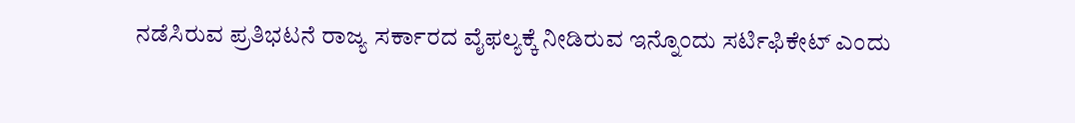ನಡೆಸಿರುವ ಪ್ರತಿಭಟನೆ ರಾಜ್ಯ ಸರ್ಕಾರದ ವೈಫಲ್ಯಕ್ಕೆ ನೀಡಿರುವ ಇನ್ನೊಂದು ಸರ್ಟಿಫಿಕೇಟ್ ಎಂದು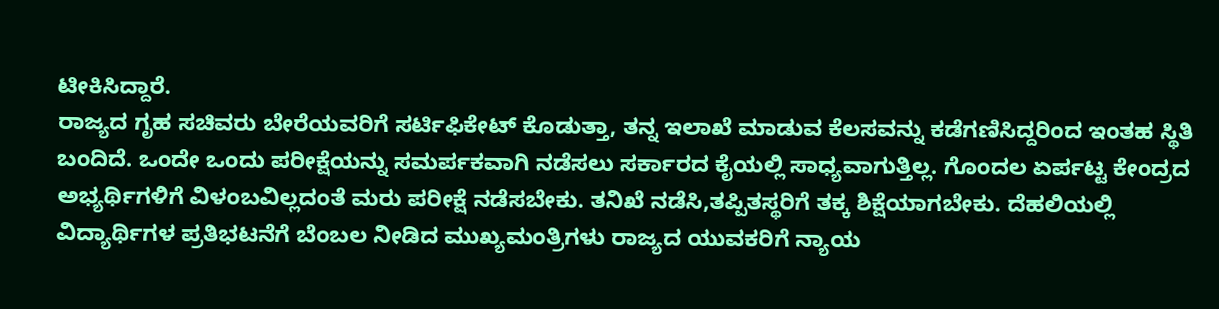ಟೀಕಿಸಿದ್ದಾರೆ.
ರಾಜ್ಯದ ಗೃಹ ಸಚಿವರು ಬೇರೆಯವರಿಗೆ ಸರ್ಟಿಫಿಕೇಟ್ ಕೊಡುತ್ತಾ, ತನ್ನ ಇಲಾಖೆ ಮಾಡುವ ಕೆಲಸವನ್ನು ಕಡೆಗಣಿಸಿದ್ದರಿಂದ ಇಂತಹ ಸ್ಥಿತಿ ಬಂದಿದೆ. ಒಂದೇ ಒಂದು ಪರೀಕ್ಷೆಯನ್ನು ಸಮರ್ಪಕವಾಗಿ ನಡೆಸಲು ಸರ್ಕಾರದ ಕೈಯಲ್ಲಿ ಸಾಧ್ಯವಾಗುತ್ತಿಲ್ಲ. ಗೊಂದಲ ಏರ್ಪಟ್ಟ ಕೇಂದ್ರದ ಅಭ್ಯರ್ಥಿಗಳಿಗೆ ವಿಳಂಬವಿಲ್ಲದಂತೆ ಮರು ಪರೀಕ್ಷೆ ನಡೆಸಬೇಕು. ತನಿಖೆ ನಡೆಸಿ,ತಪ್ಪಿತಸ್ಥರಿಗೆ ತಕ್ಕ ಶಿಕ್ಷೆಯಾಗಬೇಕು. ದೆಹಲಿಯಲ್ಲಿ ವಿದ್ಯಾರ್ಥಿಗಳ ಪ್ರತಿಭಟನೆಗೆ ಬೆಂಬಲ ನೀಡಿದ ಮುಖ್ಯಮಂತ್ರಿಗಳು ರಾಜ್ಯದ ಯುವಕರಿಗೆ ನ್ಯಾಯ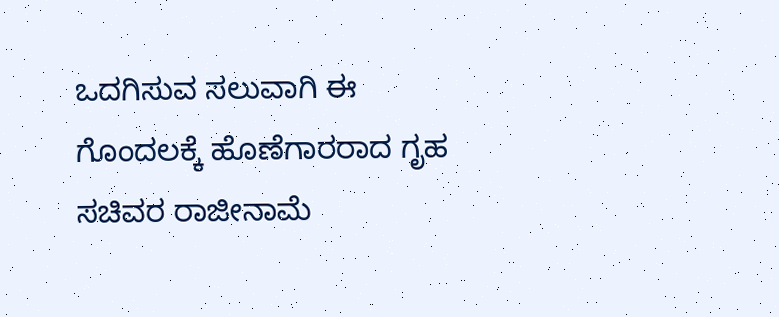ಒದಗಿಸುವ ಸಲುವಾಗಿ ಈ ಗೊಂದಲಕ್ಕೆ ಹೊಣೆಗಾರರಾದ ಗೃಹ ಸಚಿವರ ರಾಜೀನಾಮೆ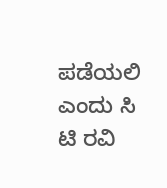ಪಡೆಯಲಿ ಎಂದು ಸಿ ಟಿ ರವಿ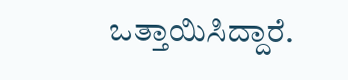ಒತ್ತಾಯಿಸಿದ್ದಾರೆ.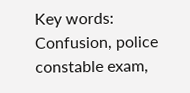Key words: Confusion, police constable exam,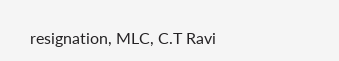resignation, MLC, C.T Ravi